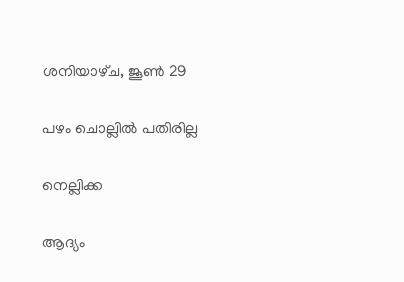ശനിയാഴ്‌ച, ജൂൺ 29

പഴം ചൊല്ലിൽ പതിരില്ല

നെല്ലിക്ക

ആദ്യം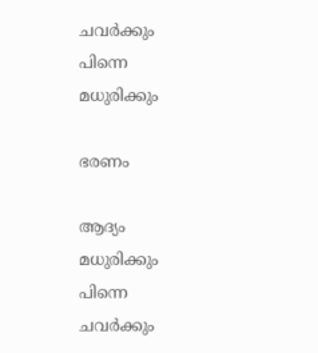ചവർക്കും  പിന്നെ മധുരിക്കും

ഭരണം

ആദ്യം മധുരിക്കും പിന്നെ ചവർക്കും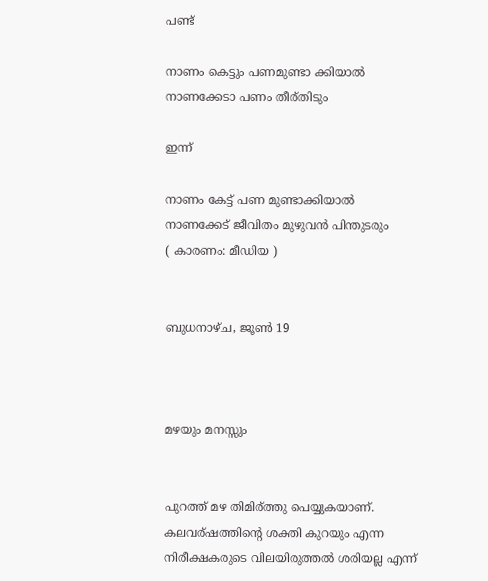പണ്ട്

നാണം കെട്ടും പണമുണ്ടാ ക്കിയാൽ
നാണക്കേടാ പണം തീര്തിടും

ഇന്ന്

നാണം കേട്ട് പണ മുണ്ടാക്കിയാൽ
നാണക്കേട്‌ ജീവിതം മുഴുവൻ പിന്തുടരും
( കാരണം: മീഡിയ )


ബുധനാഴ്‌ച, ജൂൺ 19



മഴയും മനസ്സും


പുറത്ത് മഴ തിമിര്ത്തു പെയ്യുകയാണ്. കലവര്ഷത്തിന്റെ ശക്തി കുറയും എന്ന  നിരീക്ഷകരുടെ വിലയിരുത്തൽ ശരിയല്ല എന്ന്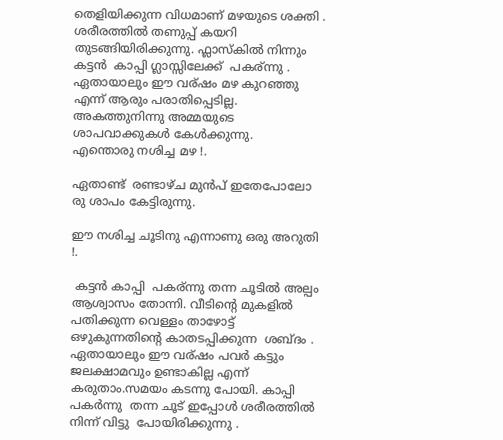തെളിയിക്കുന്ന വിധമാണ് മഴയുടെ ശക്തി . ശരീരത്തിൽ തണുപ്പ് കയറി തുടങ്ങിയിരിക്കുന്നു. ഫ്ലാസ്കിൽ നിന്നും  കട്ടൻ  കാപ്പി ഗ്ലാസ്സിലേക്ക്‌  പകര്ന്നു . ഏതായാലും ഈ വര്ഷം മഴ കുറഞ്ഞു എന്ന് ആരും പരാതിപ്പെടില്ല. അകത്തുനിന്നു അമ്മയുടെ ശാപവാക്കുകൾ കേൾക്കുന്നു.
എന്തൊരു നശിച്ച മഴ !.

ഏതാണ്ട്  രണ്ടാഴ്ച മുൻപ് ഇതേപോലോ രു ശാപം കേട്ടിരുന്നു.

ഈ നശിച്ച ചൂടിനു എന്നാണു ഒരു അറുതി !.

 കട്ടൻ കാപ്പി  പകര്ന്നു തന്ന ചൂടിൽ അല്പം ആശ്വാസം തോന്നി. വീടിന്റെ മുകളിൽ  പതിക്കുന്ന വെള്ളം താഴോട്ട് ഒഴുകുന്നതിന്റെ കാതടപ്പിക്കുന്ന  ശബ്ദം . ഏതായാലും ഈ വര്ഷം പവർ കട്ടും ജലക്ഷാമവും ഉണ്ടാകില്ല എന്ന് കരുതാം.സമയം കടന്നു പോയി. കാപ്പി  പകർന്നു  തന്ന ചൂട് ഇപ്പോൾ ശരീരത്തിൽ  നിന്ന് വിട്ടു  പോയിരിക്കുന്നു .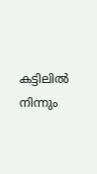കട്ടിലിൽ നിന്നും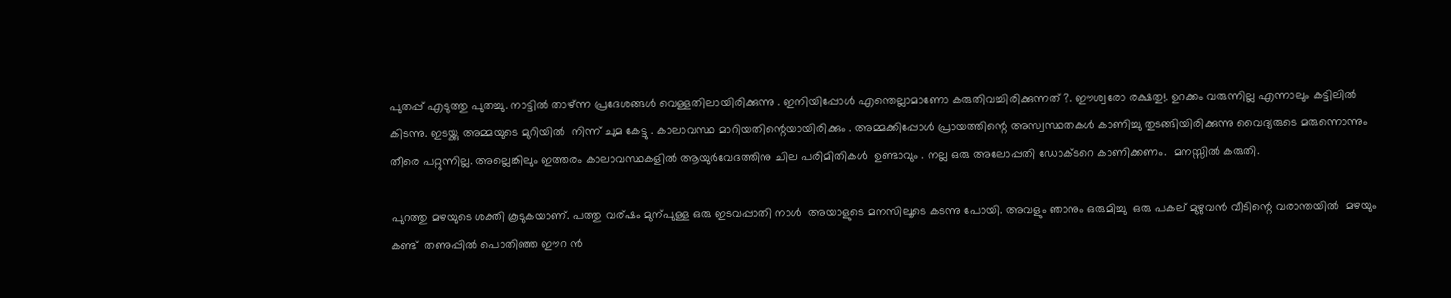പുതപ്പ് എടുത്തു പുതച്ചു. നാട്ടിൽ താഴ്ന്ന പ്രദേശങ്ങൾ വെള്ളതിലായിരിക്കുന്നു . ഇനിയിപ്പോൾ എന്തെല്ലാമാണോ കരുതിവച്ചിരിക്കുന്നത്‌ ?. ഈശ്വരോ രക്ഷതു!. ഉറക്കം വരുന്നില്ല എന്നാലും കട്ടിലിൽ കിടന്നു. ഇടയ്ക്കു അമ്മയുടെ മുറിയിൽ  നിന്ന് ചുമ കേട്ടു . കാലാവസ്ഥ മാറിയതിന്റെയായിരിക്കും . അമ്മക്കിപ്പോൾ പ്രായത്തിന്റെ അസ്വസ്ഥതകൾ കാണിച്ചു തുടങ്ങിയിരിക്കുന്നു വൈദ്യരുടെ മരുന്നൊന്നും തീരെ പറ്റുന്നില്ല. അല്ലെങ്കിലും ഇത്തരം കാലാവസ്ഥകളിൽ ആയുർവേദത്തിനു ചില പരിമിതികൾ  ഉണ്ടാവും . നല്ല ഒരു അലോപ്പതി ഡോക്ടറെ കാണിക്കണം.  മനസ്സിൽ കരുതി.

പുറത്തു മഴയുടെ ശക്തി കൂടുകയാണ്. പത്തു വര്ഷം മുന്പുള്ള ഒരു ഇടവപ്പാതി നാൾ  അയാളുടെ മനസിലൂടെ കടന്നു പോയി. അവളും ഞാനും ഒരുമിച്ചു  ഒരു പകല് മുഴുവൻ വീടിന്റെ വരാന്തയിൽ  മഴയും കണ്ട്  തണുപ്പിൽ പൊതിഞ്ഞ ഈറ ൻ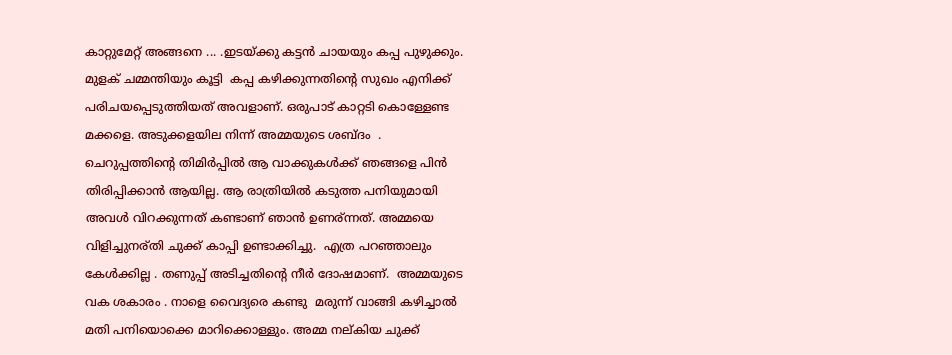കാറ്റുമേറ്റ് അങ്ങനെ ... .ഇടയ്ക്കു കട്ടൻ ചായയും കപ്പ പുഴുക്കും. മുളക് ചമ്മന്തിയും കൂട്ടി  കപ്പ കഴിക്കുന്നതിന്റെ സുഖം എനിക്ക് പരിചയപ്പെടുത്തിയത് അവളാണ്. ഒരുപാട് കാറ്റടി കൊള്ളേണ്ട മക്കളെ. അടുക്കളയില നിന്ന് അമ്മയുടെ ശബ്ദം  . ചെറുപ്പത്തിന്റെ തിമിർപ്പിൽ ആ വാക്കുകൾക്ക് ഞങ്ങളെ പിൻ തിരിപ്പിക്കാൻ ആയില്ല. ആ രാത്രിയിൽ കടുത്ത പനിയുമായി അവൾ വിറക്കുന്നത് കണ്ടാണ്‌ ഞാൻ ഉണര്ന്നത്. അമ്മയെ വിളിച്ചുനര്തി ചുക്ക് കാപ്പി ഉണ്ടാക്കിച്ചു.  എത്ര പറഞ്ഞാലും കേൾക്കില്ല . തണുപ്പ് അടിച്ചതിന്റെ നീർ ദോഷമാണ്.  അമ്മയുടെ വക ശകാരം . നാളെ വൈദ്യരെ കണ്ടു  മരുന്ന് വാങ്ങി കഴിച്ചാൽ  മതി പനിയൊക്കെ മാറിക്കൊള്ളും. അമ്മ നല്കിയ ചുക്ക്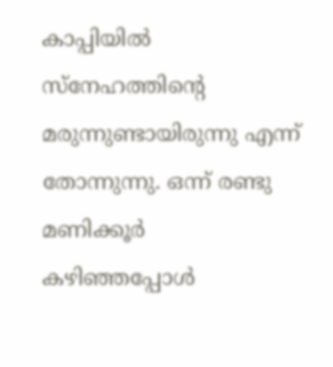കാപ്പിയിൽ സ്നേഹത്തിന്റെ മരുന്നുണ്ടായിരുന്നു എന്ന് തോന്നുന്നു. ഒന്ന് രണ്ടു മണിക്കൂർ  കഴിഞ്ഞപ്പോൾ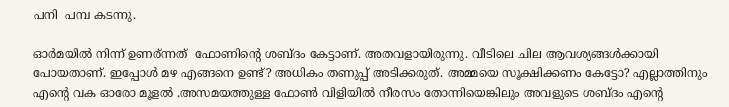പനി  പമ്പ കടന്നു.

ഓർമയിൽ നിന്ന് ഉണര്ന്നത്  ഫോണിന്റെ ശബ്ദം കേട്ടാണ്. അതവളായിരുന്നു. വീടിലെ ചില ആവശ്യങ്ങൾക്കായി  പോയതാണ്. ഇപ്പോൾ മഴ എങ്ങനെ ഉണ്ട്? അധികം തണുപ്പ് അടിക്കരുത്. അമ്മയെ സൂക്ഷിക്കണം കേട്ടോ? എല്ലാത്തിനും എന്റെ വക ഓരോ മൂളൽ .അസമയത്തുള്ള ഫോണ്‍ വിളിയിൽ നീരസം തോന്നിയെങ്കിലും അവളുടെ ശബ്ദം എന്റെ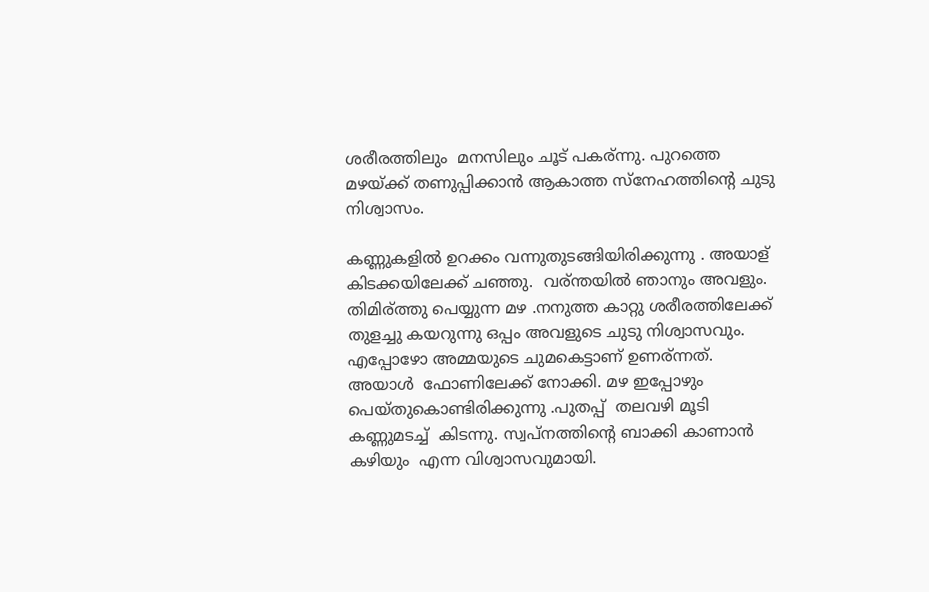ശരീരത്തിലും  മനസിലും ചൂട് പകര്ന്നു. പുറത്തെ മഴയ്ക്ക് തണുപ്പിക്കാൻ ആകാത്ത സ്നേഹത്തിന്റെ ചുടു നിശ്വാസം.

കണ്ണുകളിൽ ഉറക്കം വന്നുതുടങ്ങിയിരിക്കുന്നു . അയാള് കിടക്കയിലേക്ക് ചഞ്ഞു.  വര്ന്തയിൽ ഞാനും അവളും. തിമിര്ത്തു പെയ്യുന്ന മഴ .നനുത്ത കാറ്റു ശരീരത്തിലേക്ക്  തുളച്ചു കയറുന്നു ഒപ്പം അവളുടെ ചുടു നിശ്വാസവും. എപ്പോഴോ അമ്മയുടെ ചുമകെട്ടാണ് ഉണര്ന്നത്. അയാൾ  ഫോണിലേക്ക് നോക്കി. മഴ ഇപ്പോഴും പെയ്തുകൊണ്ടിരിക്കുന്നു .പുതപ്പ്  തലവഴി മൂടി കണ്ണുമടച്ച്  കിടന്നു. സ്വപ്നത്തിന്റെ ബാക്കി കാണാൻ കഴിയും  എന്ന വിശ്വാസവുമായി.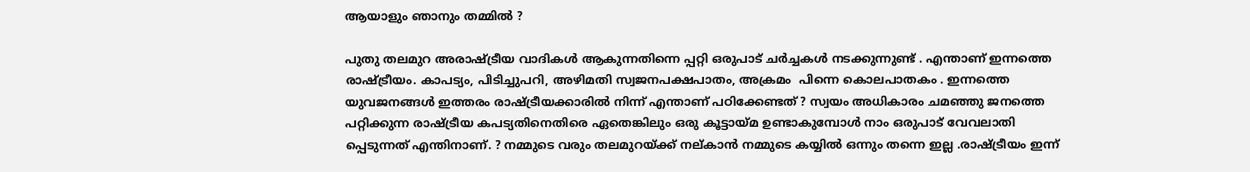ആയാളും ഞാനും തമ്മിൽ ?

പുതു തലമുറ അരാഷ്ട്രീയ വാദികൾ ആകുന്നതിന്നെ പ്പറ്റി ഒരുപാട് ചർച്ചകൾ നടക്കുന്നുണ്ട് . എന്താണ് ഇന്നത്തെ രാഷ്ട്രീയം. കാപട്യം, പിടിച്ചുപറി, അഴിമതി സ്വജനപക്ഷപാതം, അക്രമം  പിന്നെ കൊലപാതകം . ഇന്നത്തെ യുവജനങ്ങൾ ഇത്തരം രാഷ്ട്രീയക്കാരിൽ നിന്ന് എന്താണ് പഠിക്കേണ്ടത് ? സ്വയം അധികാരം ചമഞ്ഞു ജനത്തെ പറ്റിക്കുന്ന രാഷ്ട്രീയ കപട്യതിനെതിരെ ഏതെങ്കിലും ഒരു കൂട്ടായ്മ ഉണ്ടാകുമ്പോൾ നാം ഒരുപാട് വേവലാതി പ്പെടുന്നത് എന്തിനാണ്. ? നമ്മുടെ വരും തലമുറയ്ക്ക് നല്കാൻ നമ്മുടെ കയ്യിൽ ഒന്നും തന്നെ ഇല്ല .രാഷ്ട്രീയം ഇന്ന്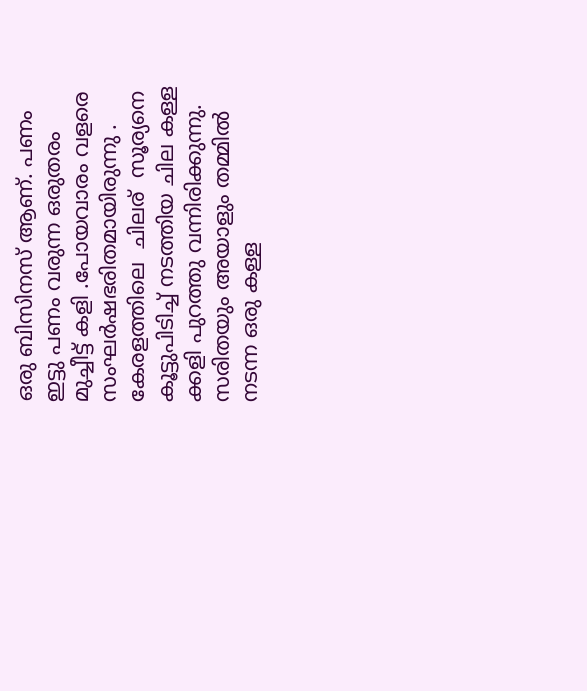ഒരു ബിസിനസ്‌ ആണ്. പണം ഇട്ടു പണം വരുന്ന ഒരുതരം മുച്ചീട്ട് കളി .പോയവാരം വളരെ സംഘർഷഭരിതമായിരുന്നു . കേരളത്തിലെ  ചിലര്  സൂര്യനെ കൂട്ടുപിടിച്ച് നടത്തിയ ചില കള്ള ക്കളി പുറത്തു വന്നിരിക്കുന്നു. സരിതയും അയാളും തമ്മിൽ നടന്ന ഒരു കള്ള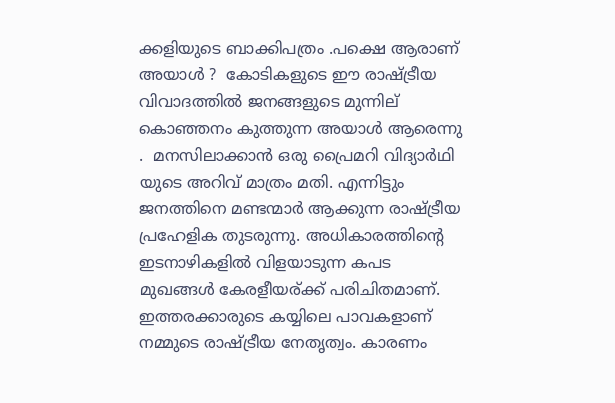ക്കളിയുടെ ബാക്കിപത്രം .പക്ഷെ ആരാണ് അയാൾ ?  കോടികളുടെ ഈ രാഷ്ട്രീയ വിവാദത്തിൽ ജനങ്ങളുടെ മുന്നില് കൊഞ്ഞനം കുത്തുന്ന അയാൾ ആരെന്നു .  മനസിലാക്കാൻ ഒരു പ്രൈമറി വിദ്യാർഥി യുടെ അറിവ് മാത്രം മതി. എന്നിട്ടും ജനത്തിനെ മണ്ടന്മാർ ആക്കുന്ന രാഷ്ട്രീയ പ്രഹേളിക തുടരുന്നു. അധികാരത്തിന്റെ ഇടനാഴികളിൽ വിളയാടുന്ന കപട മുഖങ്ങൾ കേരളീയര്ക്ക് പരിചിതമാണ്. ഇത്തരക്കാരുടെ കയ്യിലെ പാവകളാണ് നമ്മുടെ രാഷ്ട്രീയ നേതൃത്വം. കാരണം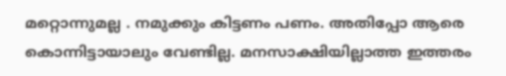മറ്റൊന്നുമല്ല . നമുക്കും കിട്ടണം പണം. അതിപ്പോ ആരെ കൊന്നിട്ടായാലും വേണ്ടില്ല. മനസാക്ഷിയില്ലാത്ത ഇത്തരം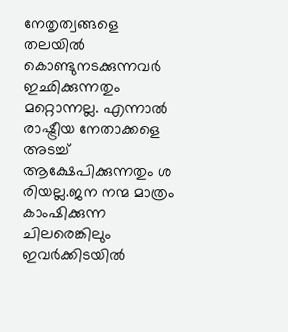നേതൃത്വങ്ങളെ തലയിൽ കൊണ്ടുനടക്കുന്നവർ ഇഛിക്കുന്നതും മറ്റൊന്നല്ല. എന്നാൽ രാഷ്ട്രീയ നേതാക്കളെ അടച്ച് ആക്ഷേപിക്കുന്നതും ശ രിയല്ല.ജന നന്മ മാത്രം കാംഷിക്കുന്ന ചിലരെങ്കിലും ഇവർക്കിടയിൽ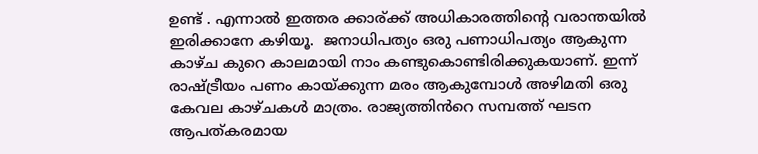ഉണ്ട് . എന്നാൽ ഇത്തര ക്കാര്ക്ക് അധികാരത്തിന്റെ വരാന്തയിൽ ഇരിക്കാനേ കഴിയൂ.  ജനാധിപത്യം ഒരു പണാധിപത്യം ആകുന്ന കാഴ്ച കുറെ കാലമായി നാം കണ്ടുകൊണ്ടിരിക്കുകയാണ്. ഇന്ന് രാഷ്ട്രീയം പണം കായ്ക്കുന്ന മരം ആകുമ്പോൾ അഴിമതി ഒരു കേവല കാഴ്ചകൾ മാത്രം. രാജ്യത്തിൻറെ സമ്പത്ത് ഘടന ആപത്കരമായ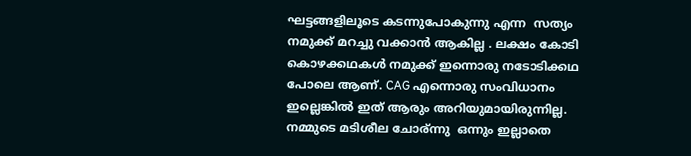ഘട്ടങ്ങളിലൂടെ കടന്നുപോകുന്നു എന്ന  സത്യം നമുക്ക് മറച്ചു വക്കാൻ ആകില്ല . ലക്ഷം കോടി കൊഴക്കഥകൾ നമുക്ക് ഇന്നൊരു നടോടിക്കഥ പോലെ ആണ്. CAG എന്നൊരു സംവിധാനം ഇല്ലെങ്കിൽ ഇത് ആരും അറിയുമായിരുന്നില്ല. നമ്മുടെ മടിശീല ചോര്ന്നു  ഒന്നും ഇല്ലാതെ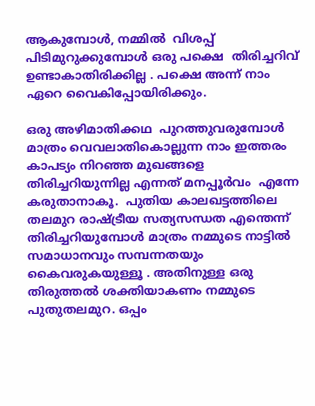ആകുമ്പോൾ, നമ്മിൽ  വിശപ്പ്‌ പിടിമുറുക്കുമ്പോൾ ഒരു പക്ഷെ  തിരിച്ചറിവ് ഉണ്ടാകാതിരിക്കില്ല . പക്ഷെ അന്ന് നാം ഏറെ വൈകിപ്പോയിരിക്കും.

ഒരു അഴിമാതിക്കഥ  പുറത്തുവരുമ്പോൾ മാത്രം വെവലാതികൊല്ലുന്ന നാം ഇത്തരം കാപട്യം നിറഞ്ഞ മുഖങ്ങളെ തിരിച്ചറിയുന്നില്ല എന്നത് മനപ്പൂർവം  എന്നേ കരുതാനാകൂ.  പുതിയ കാലഖട്ടത്തിലെ തലമുറ രാഷ്ട്രീയ സത്യസന്ധത എന്തെന്ന് തിരിച്ചറിയുമ്പോൾ മാത്രം നമ്മുടെ നാട്ടിൽ സമാധാനവും സമ്പന്നതയും കൈവരുകയുള്ളൂ . അതിനുള്ള ഒരു തിരുത്തൽ ശക്തിയാകണം നമ്മുടെ പുതുതലമുറ. ഒപ്പം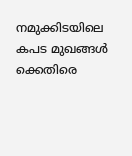നമുക്കിടയിലെ കപട മുഖങ്ങൾ ക്കെതിരെ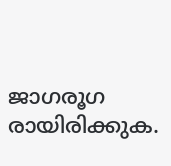ജാഗരൂഗ രായിരിക്കുക.